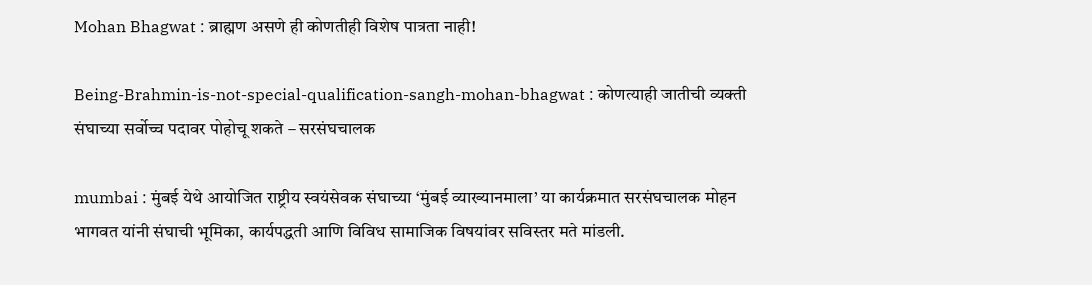Mohan Bhagwat : ब्राह्मण असणे ही कोणतीही विशेष पात्रता नाही!

Being-Brahmin-is-not-special-qualification-sangh-mohan-bhagwat : कोणत्याही जातीची व्यक्ती संघाच्या सर्वोच्च पदावर पोहोचू शकते – सरसंघचालक

mumbai : मुंबई येथे आयोजित राष्ट्रीय स्वयंसेवक संघाच्या ‘मुंबई व्याख्यानमाला’ या कार्यक्रमात सरसंघचालक मोहन भागवत यांनी संघाची भूमिका, कार्यपद्धती आणि विविध सामाजिक विषयांवर सविस्तर मते मांडली.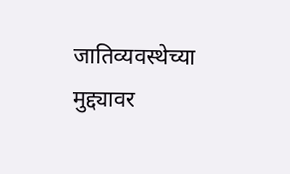जातिव्यवस्थेच्या मुद्द्यावर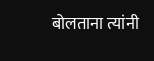बोलताना त्यांनी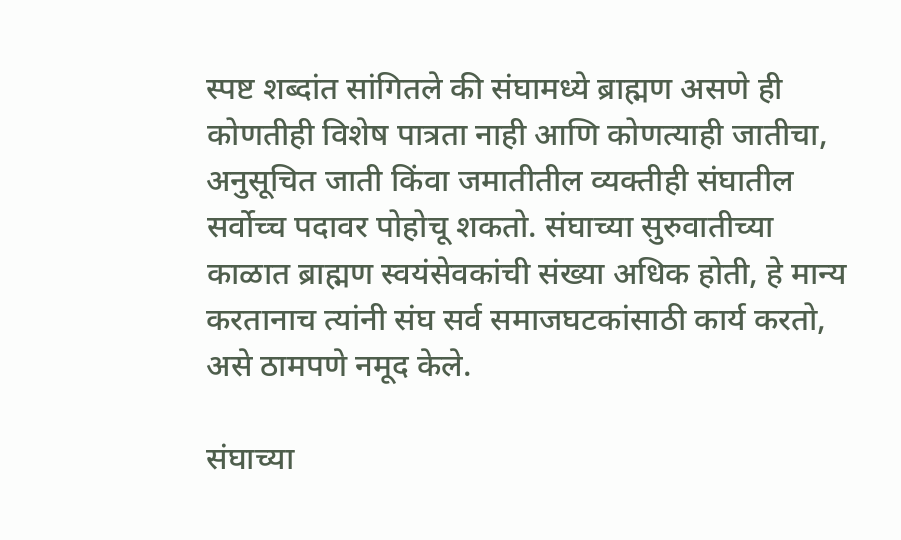स्पष्ट शब्दांत सांगितले की संघामध्ये ब्राह्मण असणे ही कोणतीही विशेष पात्रता नाही आणि कोणत्याही जातीचा, अनुसूचित जाती किंवा जमातीतील व्यक्तीही संघातील सर्वोच्च पदावर पोहोचू शकतो. संघाच्या सुरुवातीच्या काळात ब्राह्मण स्वयंसेवकांची संख्या अधिक होती, हे मान्य करतानाच त्यांनी संघ सर्व समाजघटकांसाठी कार्य करतो, असे ठामपणे नमूद केले.

संघाच्या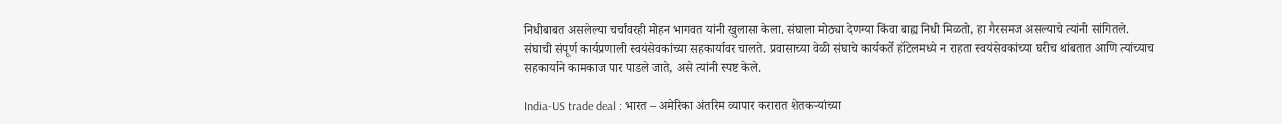निधीबाबत असलेल्या चर्चांवरही मोहन भागवत यांनी खुलासा केला. संघाला मोठ्या देणग्या किंवा बाह्य निधी मिळतो, हा गैरसमज असल्याचे त्यांनी सांगितले. संघाची संपूर्ण कार्यप्रणाली स्वयंसेवकांच्या सहकार्यावर चालते. प्रवासाच्या वेळी संघाचे कार्यकर्ते हॉटेलमध्ये न राहता स्वयंसेवकांच्या घरीच थांबतात आणि त्यांच्याच सहकार्याने कामकाज पार पाडले जाते, असे त्यांनी स्पष्ट केले.

India-US trade deal : भारत – अमेरिका अंतरिम व्यापार करारात शेतकऱ्यांच्या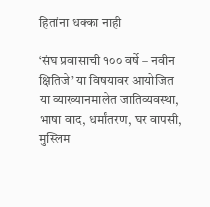हितांना धक्का नाही

‘संघ प्रवासाची १०० वर्षे – नवीन क्षितिजे’ या विषयावर आयोजित या व्याख्यानमालेत जातिव्यवस्था, भाषा वाद, धर्मांतरण, घर वापसी, मुस्लिम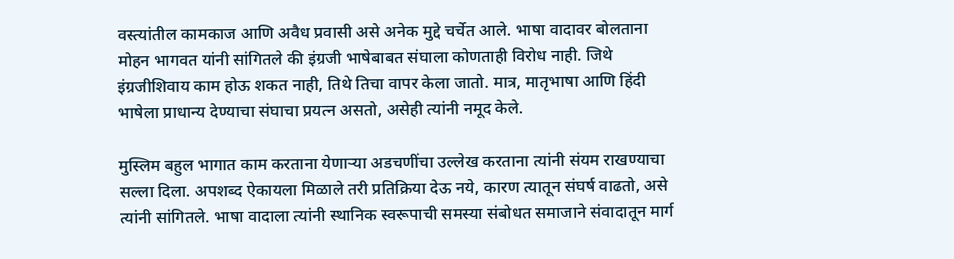वस्त्यांतील कामकाज आणि अवैध प्रवासी असे अनेक मुद्दे चर्चेत आले. भाषा वादावर बोलताना मोहन भागवत यांनी सांगितले की इंग्रजी भाषेबाबत संघाला कोणताही विरोध नाही. जिथे इंग्रजीशिवाय काम होऊ शकत नाही, तिथे तिचा वापर केला जातो. मात्र, मातृभाषा आणि हिंदी भाषेला प्राधान्य देण्याचा संघाचा प्रयत्न असतो, असेही त्यांनी नमूद केले.

मुस्लिम बहुल भागात काम करताना येणाऱ्या अडचणींचा उल्लेख करताना त्यांनी संयम राखण्याचा सल्ला दिला. अपशब्द ऐकायला मिळाले तरी प्रतिक्रिया देऊ नये, कारण त्यातून संघर्ष वाढतो, असे त्यांनी सांगितले. भाषा वादाला त्यांनी स्थानिक स्वरूपाची समस्या संबोधत समाजाने संवादातून मार्ग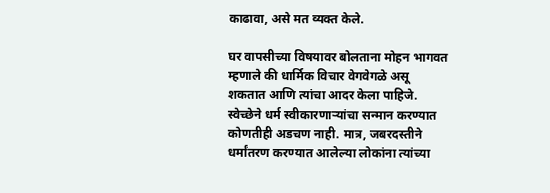काढावा, असे मत व्यक्त केले.

घर वापसीच्या विषयावर बोलताना मोहन भागवत म्हणाले की धार्मिक विचार वेगवेगळे असू शकतात आणि त्यांचा आदर केला पाहिजे. स्वेच्छेने धर्म स्वीकारणाऱ्यांचा सन्मान करण्यात कोणतीही अडचण नाही. मात्र, जबरदस्तीने धर्मांतरण करण्यात आलेल्या लोकांना त्यांच्या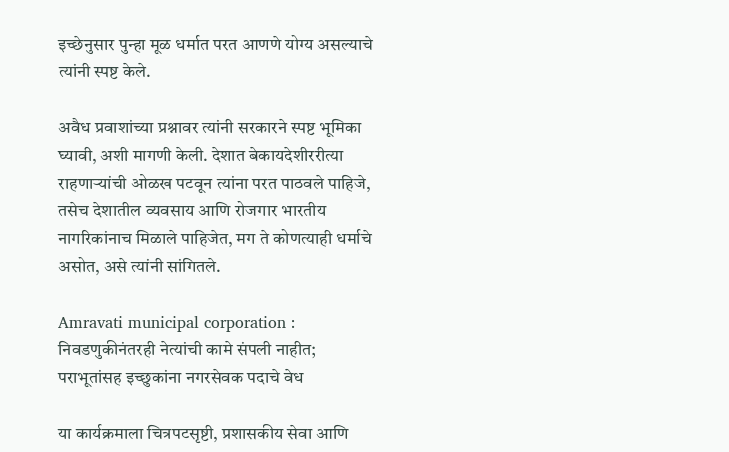इच्छेनुसार पुन्हा मूळ धर्मात परत आणणे योग्य असल्याचे त्यांनी स्पष्ट केले.

अवैध प्रवाशांच्या प्रश्नावर त्यांनी सरकारने स्पष्ट भूमिका घ्यावी, अशी मागणी केली. देशात बेकायदेशीररीत्या राहणाऱ्यांची ओळख पटवून त्यांना परत पाठवले पाहिजे, तसेच देशातील व्यवसाय आणि रोजगार भारतीय नागरिकांनाच मिळाले पाहिजेत, मग ते कोणत्याही धर्माचे असोत, असे त्यांनी सांगितले.

Amravati municipal corporation : निवडणुकीनंतरही नेत्यांची कामे संपली नाहीत; पराभूतांसह इच्छुकांना नगरसेवक पदाचे वेध

या कार्यक्रमाला चित्रपटसृष्टी, प्रशासकीय सेवा आणि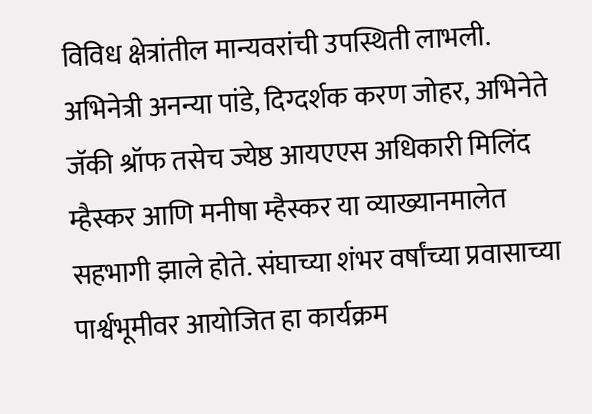विविध क्षेत्रांतील मान्यवरांची उपस्थिती लाभली. अभिनेत्री अनन्या पांडे, दिग्दर्शक करण जोहर, अभिनेते जॅकी श्रॉफ तसेच ज्येष्ठ आयएएस अधिकारी मिलिंद म्हैस्कर आणि मनीषा म्हैस्कर या व्याख्यानमालेत सहभागी झाले होते. संघाच्या शंभर वर्षांच्या प्रवासाच्या पार्श्वभूमीवर आयोजित हा कार्यक्रम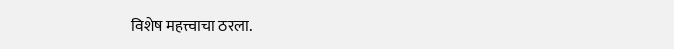विशेष महत्त्वाचा ठरला.